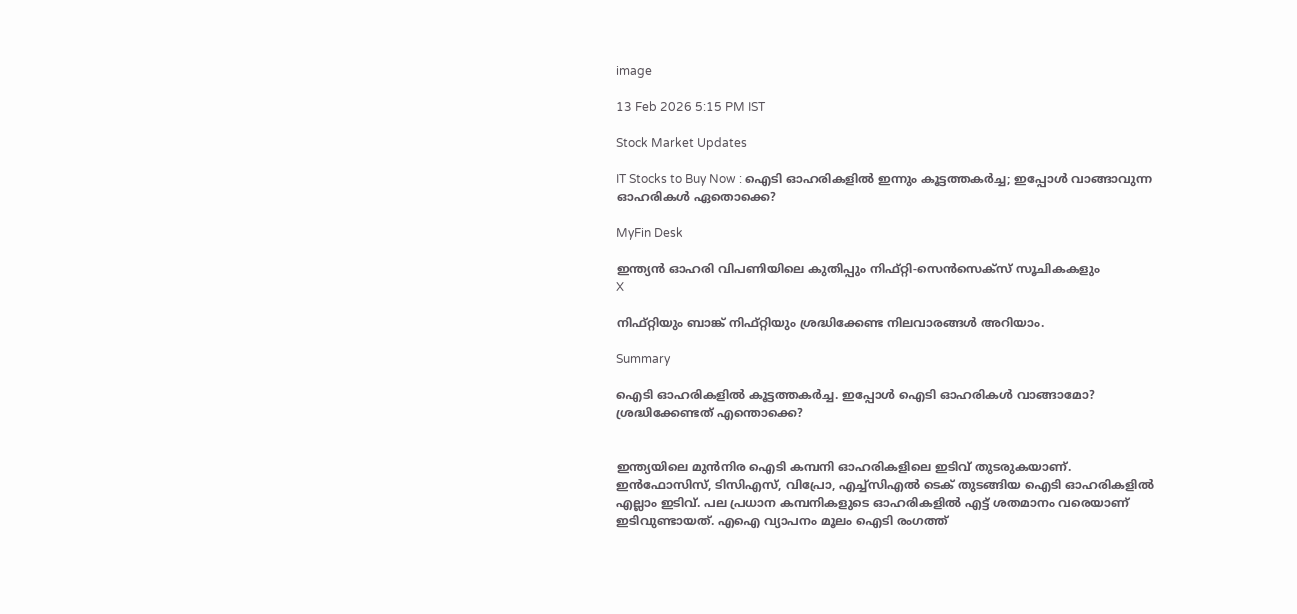image

13 Feb 2026 5:15 PM IST

Stock Market Updates

IT Stocks to Buy Now : ഐടി ഓഹരികളിൽ ഇന്നും കൂട്ടത്തകർച്ച; ഇപ്പോൾ വാങ്ങാവുന്ന ഓഹരികൾ ഏതൊക്കെ?

MyFin Desk

ഇന്ത്യൻ ഓഹരി വിപണിയിലെ കുതിപ്പും നിഫ്റ്റി-സെൻസെക്സ് സൂചികകളും
X

നിഫ്റ്റിയും ബാങ്ക് നിഫ്റ്റിയും ശ്രദ്ധിക്കേണ്ട നിലവാരങ്ങൾ അറിയാം.

Summary

ഐടി ഓഹരികളിൽ കൂട്ടത്തകർച്ച. ഇപ്പോൾ ഐടി ഓഹരികൾ വാങ്ങാമോ? ശ്രദ്ധിക്കേണ്ടത് എന്തൊക്കെ?


ഇന്ത്യയിലെ മുൻനിര ഐടി കമ്പനി ഓഹരികളിലെ ഇടിവ് തുടരുകയാണ്. ഇൻഫോസിസ്, ടിസിഎസ്, വിപ്രോ, എച്ച്സിഎൽ ടെക് തുടങ്ങിയ ഐടി ഓഹരികളിൽ എല്ലാം ഇടിവ്. പല പ്രധാന കമ്പനികളുടെ ഓഹരികളിൽ എട്ട് ശതമാനം വരെയാണ് ഇടിവുണ്ടായത്. എഐ വ്യാപനം മൂലം ഐടി രംഗത്ത്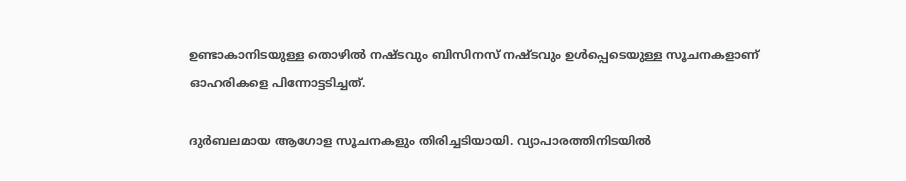ഉണ്ടാകാനിടയുള്ള തൊഴിൽ നഷ്ടവും ബിസിനസ് നഷ്ടവും ഉൾപ്പെടെയുള്ള സൂചനകളാണ് ഓഹരികളെ പിന്നോട്ടടിച്ചത്.

ദുർബലമായ ആഗോള സൂചനകളും തിരിച്ചടിയായി. വ്യാപാരത്തിനിടയിൽ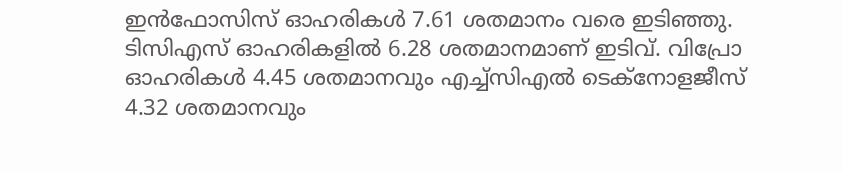ഇൻഫോസിസ് ഓഹരികൾ 7.61 ശതമാനം വരെ ഇടിഞ്ഞു. ടിസിഎസ് ഓഹരികളിൽ 6.28 ശതമാനമാണ് ഇടിവ്. വിപ്രോ ഓഹരികൾ 4.45 ശതമാനവും എച്ച്സിഎൽ ടെക്നോളജീസ് 4.32 ശതമാനവും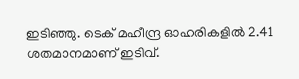ഇടിഞ്ഞു. ടെക് മഹീന്ദ്ര ഓഹരികളിൽ 2.41 ശതമാനമാണ് ഇടിവ്.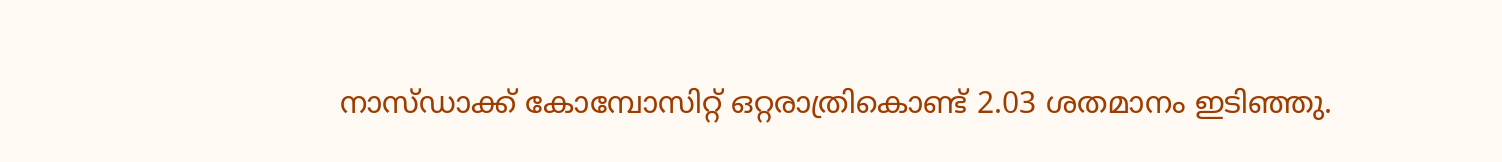നാസ്ഡാക്ക് കോമ്പോസിറ്റ് ഒറ്റരാത്രികൊണ്ട് 2.03 ശതമാനം ഇടിഞ്ഞു.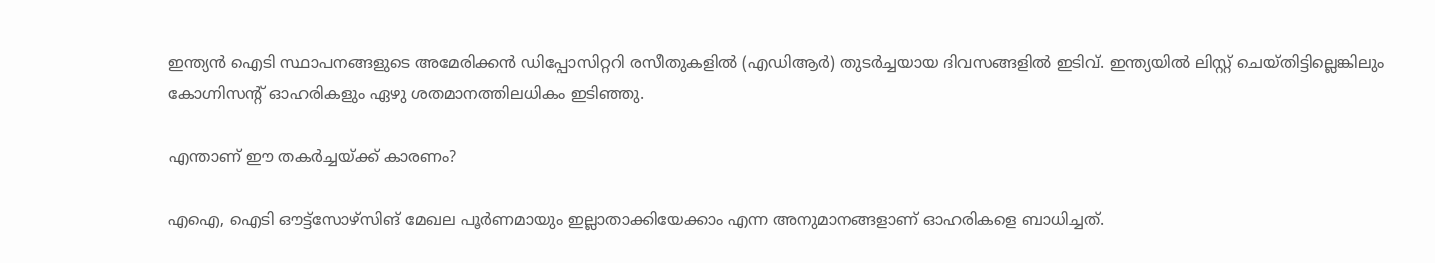ഇന്ത്യൻ ഐടി സ്ഥാപനങ്ങളുടെ അമേരിക്കൻ ഡിപ്പോസിറ്ററി രസീതുകളിൽ (എഡിആർ) തുടർച്ചയായ ദിവസങ്ങളിൽ ഇടിവ്. ഇന്ത്യയിൽ ലിസ്റ്റ് ചെയ്തിട്ടില്ലെങ്കിലും കോഗ്നിസൻ്റ് ഓഹരികളും ഏഴു ശതമാനത്തിലധികം ഇടിഞ്ഞു.

എന്താണ് ഈ തകർച്ചയ്ക്ക് കാരണം?

എ‌ഐ, ഐടി ഔട്ട്സോഴ്സിങ് മേഖല പൂർണമായും ഇല്ലാതാക്കിയേക്കാം എന്ന അനുമാനങ്ങളാണ് ഓഹരികളെ ബാധിച്ചത്.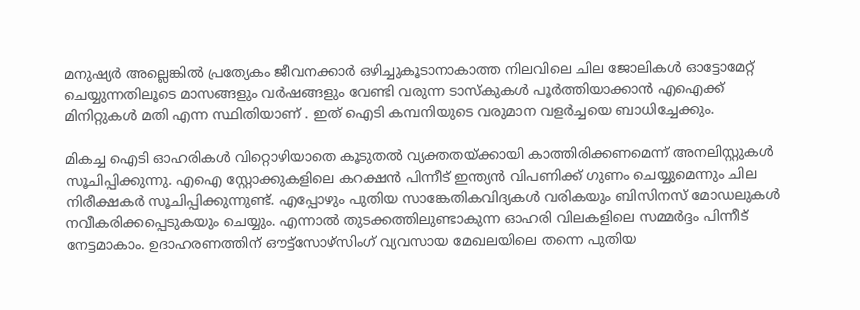മനുഷ്യർ അല്ലെങ്കിൽ പ്രത്യേകം ജീവനക്കാർ ഒഴിച്ചുകൂടാനാകാത്ത നിലവിലെ ചില ജോലികൾ ഓട്ടോമേറ്റ് ചെയ്യുന്നതിലൂടെ മാസങ്ങളും വർഷങ്ങളും വേണ്ടി വരുന്ന ടാസ്കുകൾ പൂർത്തിയാക്കാൻ എ‌ഐക്ക് മിനിറ്റുകൾ മതി എന്ന സ്ഥിതിയാണ് . ഇത് ഐടി കമ്പനിയുടെ വരുമാന വളർച്ചയെ ബാധിച്ചേക്കും.

മികച്ച ഐടി ഓഹരികൾ വിറ്റൊഴിയാതെ കൂടുതൽ വ്യക്തതയ്ക്കായി കാത്തിരിക്കണമെന്ന് അനലിസ്റ്റുകൾ സൂചിപ്പിക്കുന്നു. എഐ സ്റ്റോക്കുകളിലെ കറക്ഷൻ പിന്നീട് ഇന്ത്യൻ വിപണിക്ക് ഗുണം ചെയ്യുമെന്നും ചില നിരീക്ഷകർ സൂചിപ്പിക്കുന്നുണ്ട്. എപ്പോഴും പുതിയ സാങ്കേതികവിദ്യകൾ വരികയും ബിസിനസ് മോഡലുകൾ നവീകരിക്കപ്പെടുകയും ചെയ്യും. എന്നാൽ തുടക്കത്തിലുണ്ടാകുന്ന ഓഹരി വിലകളിലെ സമ്മർദ്ദം പിന്നീട് നേട്ടമാകാം. ഉദാഹരണത്തിന് ഔട്ട്‌സോഴ്‌സിംഗ് വ്യവസായ മേഖലയിലെ തന്നെ പുതിയ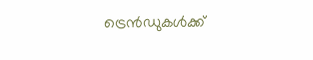ട്രെൻഡുകൾക്ക്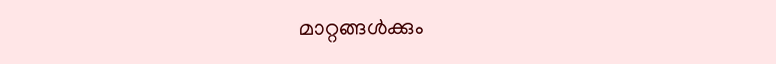മാറ്റങ്ങൾക്കും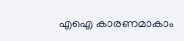എഐ കാരണമാകാം